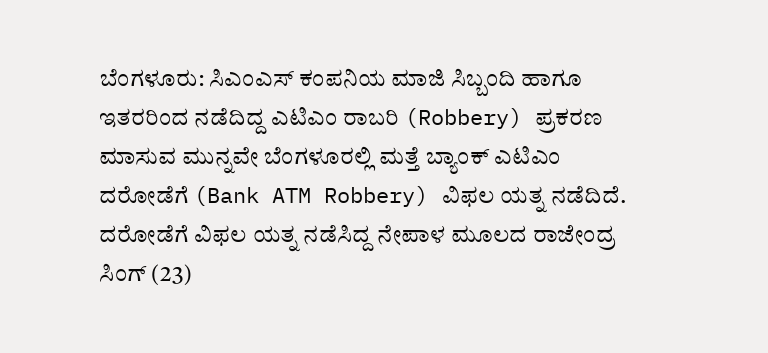ಬೆಂಗಳೂರು: ಸಿಎಂಎಸ್ ಕಂಪನಿಯ ಮಾಜಿ ಸಿಬ್ಬಂದಿ ಹಾಗೂ ಇತರರಿಂದ ನಡೆದಿದ್ದ ಎಟಿಎಂ ರಾಬರಿ (Robbery) ಪ್ರಕರಣ ಮಾಸುವ ಮುನ್ನವೇ ಬೆಂಗಳೂರಲ್ಲಿ ಮತ್ತೆ ಬ್ಯಾಂಕ್ ಎಟಿಎಂ ದರೋಡೆಗೆ (Bank ATM Robbery) ವಿಫಲ ಯತ್ನ ನಡೆದಿದೆ.
ದರೋಡೆಗೆ ವಿಫಲ ಯತ್ನ ನಡೆಸಿದ್ದ ನೇಪಾಳ ಮೂಲದ ರಾಜೇಂದ್ರ ಸಿಂಗ್ (23)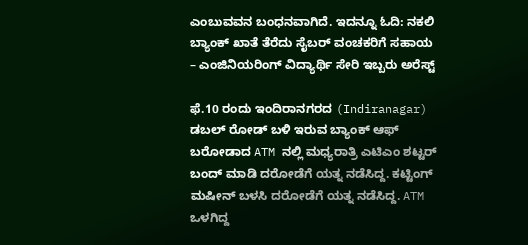ಎಂಬುವವನ ಬಂಧನವಾಗಿದೆ. ಇದನ್ನೂ ಓದಿ: ನಕಲಿ ಬ್ಯಾಂಕ್ ಖಾತೆ ತೆರೆದು ಸೈಬರ್ ವಂಚಕರಿಗೆ ಸಹಾಯ – ಎಂಜಿನಿಯರಿಂಗ್ ವಿದ್ಯಾರ್ಥಿ ಸೇರಿ ಇಬ್ಬರು ಅರೆಸ್ಟ್

ಫೆ.10 ರಂದು ಇಂದಿರಾನಗರದ (Indiranagar) ಡಬಲ್ ರೋಡ್ ಬಳಿ ಇರುವ ಬ್ಯಾಂಕ್ ಆಫ್ ಬರೋಡಾದ ATM ನಲ್ಲಿ ಮಧ್ಯರಾತ್ರಿ ಎಟಿಎಂ ಶಟ್ಟರ್ ಬಂದ್ ಮಾಡಿ ದರೋಡೆಗೆ ಯತ್ನ ನಡೆಸಿದ್ದ. ಕಟ್ಟಿಂಗ್ ಮಷೀನ್ ಬಳಸಿ ದರೋಡೆಗೆ ಯತ್ನ ನಡೆಸಿದ್ದ. ATM ಒಳಗಿದ್ದ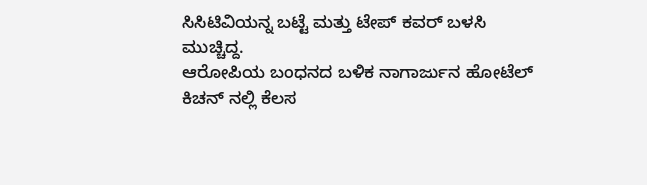ಸಿಸಿಟಿವಿಯನ್ನ ಬಟ್ಟೆ ಮತ್ತು ಟೇಪ್ ಕವರ್ ಬಳಸಿ ಮುಚ್ಚಿದ್ದ.
ಆರೋಪಿಯ ಬಂಧನದ ಬಳಿಕ ನಾಗಾರ್ಜುನ ಹೋಟೆಲ್ ಕಿಚನ್ ನಲ್ಲಿ ಕೆಲಸ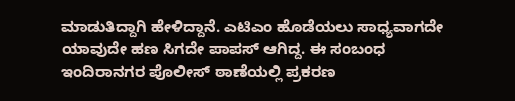ಮಾಡುತಿದ್ದಾಗಿ ಹೇಳಿದ್ದಾನೆ. ಎಟಿಎಂ ಹೊಡೆಯಲು ಸಾಧ್ಯವಾಗದೇ ಯಾವುದೇ ಹಣ ಸಿಗದೇ ಪಾಪಸ್ ಆಗಿದ್ದ. ಈ ಸಂಬಂಧ ಇಂದಿರಾನಗರ ಪೊಲೀಸ್ ಠಾಣೆಯಲ್ಲಿ ಪ್ರಕರಣ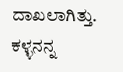ದಾಖಲಾಗಿತ್ತು. ಕಳ್ಳನನ್ನ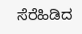ಸೆರೆಹಿಡಿದ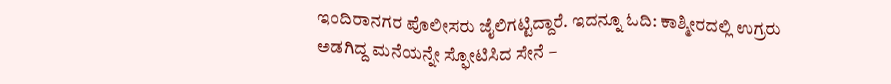ಇಂದಿರಾನಗರ ಪೊಲೀಸರು ಜೈಲಿಗಟ್ಟಿದ್ದಾರೆ. ಇದನ್ನೂ ಓದಿ: ಕಾಶ್ಮೀರದಲ್ಲಿ ಉಗ್ರರು ಅಡಗಿದ್ದ ಮನೆಯನ್ನೇ ಸ್ಫೋಟಿಸಿದ ಸೇನೆ –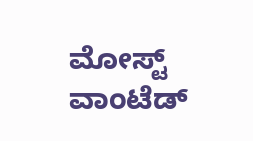ಮೋಸ್ಟ್ ವಾಂಟೆಡ್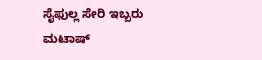ಸೈಫುಲ್ಲ ಸೇರಿ ಇಬ್ಬರು ಮಟಾಷ್